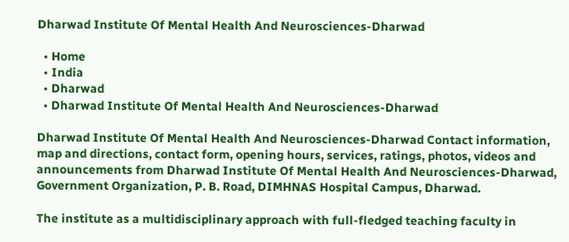Dharwad Institute Of Mental Health And Neurosciences-Dharwad

  • Home
  • India
  • Dharwad
  • Dharwad Institute Of Mental Health And Neurosciences-Dharwad

Dharwad Institute Of Mental Health And Neurosciences-Dharwad Contact information, map and directions, contact form, opening hours, services, ratings, photos, videos and announcements from Dharwad Institute Of Mental Health And Neurosciences-Dharwad, Government Organization, P. B. Road, DIMHNAS Hospital Campus, Dharwad.

The institute as a multidisciplinary approach with full-fledged teaching faculty in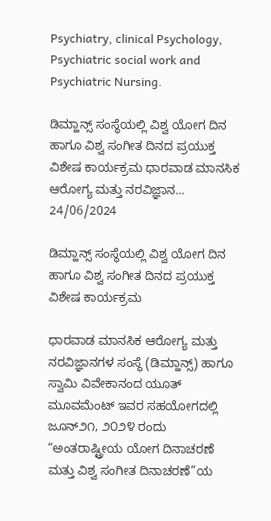Psychiatry, clinical Psychology, Psychiatric social work and Psychiatric Nursing.

ಡಿಮ್ಹಾನ್ಸ್ ಸಂಸ್ಥೆಯಲ್ಲಿ ವಿಶ್ವ ಯೋಗ ದಿನ ಹಾಗೂ ವಿಶ್ವ ಸಂಗೀತ ದಿನದ ಪ್ರಯುಕ್ತ ವಿಶೇಷ ಕಾರ್ಯಕ್ರಮ ಧಾರವಾಡ ಮಾನಸಿಕ ಆರೋಗ್ಯ ಮತ್ತು ನರವಿಜ್ಞಾನ...
24/06/2024

ಡಿಮ್ಹಾನ್ಸ್ ಸಂಸ್ಥೆಯಲ್ಲಿ ವಿಶ್ವ ಯೋಗ ದಿನ ಹಾಗೂ ವಿಶ್ವ ಸಂಗೀತ ದಿನದ ಪ್ರಯುಕ್ತ ವಿಶೇಷ ಕಾರ್ಯಕ್ರಮ

ಧಾರವಾಡ ಮಾನಸಿಕ ಆರೋಗ್ಯ ಮತ್ತು ನರವಿಜ್ಞಾನಗಳ ಸಂಸ್ಥೆ (ಡಿಮ್ಹಾನ್ಸ್) ಹಾಗೂ ಸ್ವಾಮಿ ವಿವೇಕಾನಂದ ಯೂತ್ ಮೂವಮೆಂಟ್ ಇವರ ಸಹಯೋಗದಲ್ಲಿ ಜೂನ್೨೧, ೨೦೨೪ ರಂದು “ಅಂತರಾಷ್ಟ್ರೀಯ ಯೋಗ ದಿನಾಚರಣೆ ಮತ್ತು ವಿಶ್ವ ಸಂಗೀತ ದಿನಾಚರಣೆ”ಯ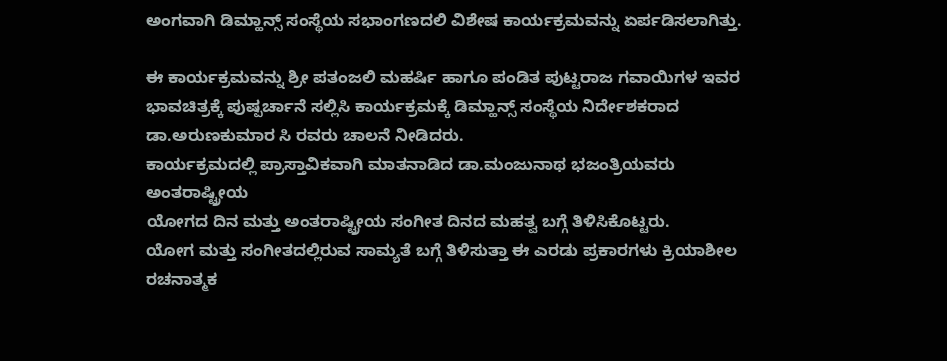ಅಂಗವಾಗಿ ಡಿಮ್ಹಾನ್ಸ್ ಸಂಸ್ಥೆಯ ಸಭಾಂಗಣದಲಿ ವಿಶೇಷ ಕಾರ್ಯಕ್ರಮವನ್ನು ಏರ್ಪಡಿಸಲಾಗಿತ್ತು.

ಈ ಕಾರ್ಯಕ್ರಮವನ್ನು ಶ್ರೀ ಪತಂಜಲಿ ಮಹರ್ಷಿ ಹಾಗೂ ಪಂಡಿತ ಪುಟ್ಟರಾಜ ಗವಾಯಿಗಳ ಇವರ ಭಾವಚಿತ್ರಕ್ಕೆ ಪುಷ್ಪರ್ಚಾನೆ ಸಲ್ಲಿಸಿ ಕಾರ್ಯಕ್ರಮಕ್ಕೆ ಡಿಮ್ಹಾನ್ಸ್ ಸಂಸ್ಥೆಯ ನಿರ್ದೇಶಕರಾದ ಡಾ.ಅರುಣಕುಮಾರ ಸಿ ರವರು ಚಾಲನೆ ನೀಡಿದರು.
ಕಾರ್ಯಕ್ರಮದಲ್ಲಿ ಪ್ರಾಸ್ತಾವಿಕವಾಗಿ ಮಾತನಾಡಿದ ಡಾ.ಮಂಜುನಾಥ ಭಜಂತ್ರಿಯವರು ಅಂತರಾಷ್ಟ್ರೀಯ
ಯೋಗದ ದಿನ ಮತ್ತು ಅಂತರಾಷ್ಟ್ರೀಯ ಸಂಗೀತ ದಿನದ ಮಹತ್ವ ಬಗ್ಗೆ ತಿಳಿಸಿಕೊಟ್ಟರು.
ಯೋಗ ಮತ್ತು ಸಂಗೀತದಲ್ಲಿರುವ ಸಾಮ್ಯತೆ ಬಗ್ಗೆ ತಿಳಿಸುತ್ತಾ ಈ ಎರಡು ಪ್ರಕಾರಗಳು ಕ್ರಿಯಾಶೀಲ ರಚನಾತ್ಮಕ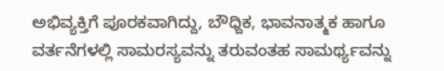ಅಭಿವ್ಯಕ್ತಿಗೆ ಪೂರಕವಾಗಿದ್ದು, ಬೌಧ್ದಿಕ, ಭಾವನಾತ್ಮಕ ಹಾಗೂ ವರ್ತನೆಗಳಲ್ಲಿ ಸಾಮರಸ್ಯವನ್ನು ತರುವಂತಹ ಸಾಮರ್ಥ್ಯವನ್ನು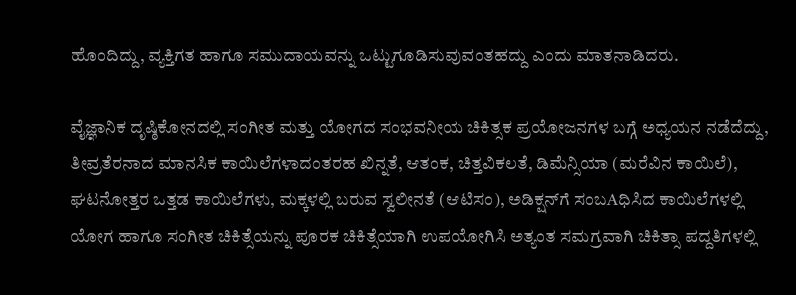ಹೊಂದಿದ್ದು, ವ್ಯಕ್ತಿಗತ ಹಾಗೂ ಸಮುದಾಯವನ್ನು ಒಟ್ಟುಗೂಡಿಸುವುವಂತಹದ್ದು ಎಂದು ಮಾತನಾಡಿದರು.

ವೈಜ್ಞಾನಿಕ ದೃಷ್ಠಿಕೋನದಲ್ಲಿ ಸಂಗೀತ ಮತ್ತು ಯೋಗದ ಸಂಭವನೀಯ ಚಿಕಿತ್ಸಕ ಪ್ರಯೋಜನಗಳ ಬಗ್ಗೆ ಅಧ್ಯಯನ ನಡೆದೆದ್ದು, ತೀವ್ರತೆರನಾದ ಮಾನಸಿಕ ಕಾಯಿಲೆಗಳಾದಂತರಹ ಖಿನ್ನತೆ, ಆತಂಕ, ಚಿತ್ತವಿಕಲತೆ, ಡಿಮೆನ್ಸಿಯಾ (ಮರೆವಿನ ಕಾಯಿಲೆ), ಘಟನೋತ್ತರ ಒತ್ತಡ ಕಾಯಿಲೆಗಳು, ಮಕ್ಕಳಲ್ಲಿ ಬರುವ ಸ್ವಲೀನತೆ (ಆಟಿಸಂ), ಅಡಿಕ್ಷನ್‌ಗೆ ಸಂಬAಧಿಸಿದ ಕಾಯಿಲೆಗಳಲ್ಲಿ ಯೋಗ ಹಾಗೂ ಸಂಗೀತ ಚಿಕಿತ್ಸೆಯನ್ನು ಪೂರಕ ಚಿಕಿತ್ಸೆಯಾಗಿ ಉಪಯೋಗಿಸಿ ಅತ್ಯಂತ ಸಮಗ್ರವಾಗಿ ಚಿಕಿತ್ಸಾ ಪದ್ದತಿಗಳಲ್ಲಿ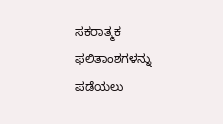ಸಕರಾತ್ಮಕ ಫಲಿತಾಂಶಗಳನ್ನು ಪಡೆಯಲು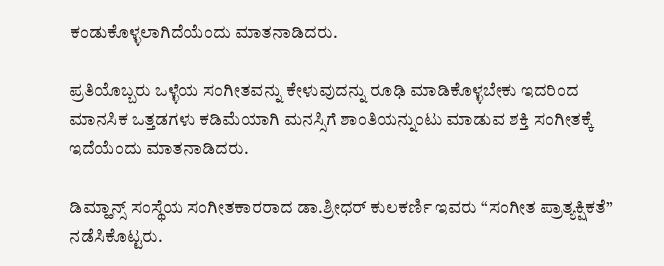ಕಂಡುಕೊಳ್ಳಲಾಗಿದೆಯೆಂದು ಮಾತನಾಡಿದರು.

ಪ್ರತಿಯೊಬ್ಬರು ಒಳ್ಳೆಯ ಸಂಗೀತವನ್ನು ಕೇಳುವುದನ್ನು ರೂಢಿ ಮಾಡಿಕೊಳ್ಳಬೇಕು ಇದರಿಂದ ಮಾನಸಿಕ ಒತ್ತಡಗಳು ಕಡಿಮೆಯಾಗಿ ಮನಸ್ಸಿಗೆ ಶಾಂತಿಯನ್ನುಂಟು ಮಾಡುವ ಶಕ್ತಿ ಸಂಗೀತಕ್ಕೆ ಇದೆಯೆಂದು ಮಾತನಾಡಿದರು.

ಡಿಮ್ಹಾನ್ಸ್ ಸಂಸ್ಥೆಯ ಸಂಗೀತಕಾರರಾದ ಡಾ.ಶ್ರೀಧರ್ ಕುಲಕರ್ಣಿ ಇವರು “ಸಂಗೀತ ಪ್ರಾತ್ಯಕ್ಷಿಕತೆ”
ನಡೆಸಿಕೊಟ್ಟರು.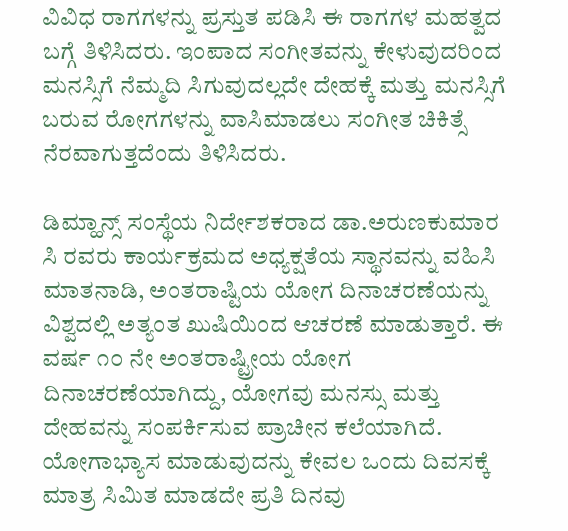ವಿವಿಧ ರಾಗಗಳನ್ನು ಪ್ರಸ್ತುತ ಪಡಿಸಿ ಈ ರಾಗಗಳ ಮಹತ್ವದ ಬಗ್ಗೆ ತಿಳಿಸಿದರು. ಇಂಪಾದ ಸಂಗೀತವನ್ನು ಕೇಳುವುದರಿಂದ ಮನಸ್ಸಿಗೆ ನೆಮ್ಮದಿ ಸಿಗುವುದಲ್ಲದೇ ದೇಹಕ್ಕೆ ಮತ್ತು ಮನಸ್ಸಿಗೆ ಬರುವ ರೋಗಗಳನ್ನು ವಾಸಿಮಾಡಲು ಸಂಗೀತ ಚಿಕಿತ್ಸೆ ನೆರವಾಗುತ್ತದೆಂದು ತಿಳಿಸಿದರು.

ಡಿಮ್ಹಾನ್ಸ್ ಸಂಸ್ಥೆಯ ನಿರ್ದೇಶಕರಾದ ಡಾ.ಅರುಣಕುಮಾರ ಸಿ ರವರು ಕಾರ್ಯಕ್ರಮದ ಅಧ್ಯಕ್ಷತೆಯ ಸ್ಥಾನವನ್ನು ವಹಿಸಿ ಮಾತನಾಡಿ, ಅಂತರಾಷ್ಟಿಯ ಯೋಗ ದಿನಾಚರಣೆಯನ್ನು ವಿಶ್ವದಲ್ಲಿ ಅತ್ಯಂತ ಖುಷಿಯಿಂದ ಆಚರಣೆ ಮಾಡುತ್ತಾರೆ. ಈ ವರ್ಷ ೧೦ ನೇ ಅಂತರಾಷ್ಟ್ರೀಯ ಯೋಗ ದಿನಾಚರಣೆಯಾಗಿದ್ದು, ಯೋಗವು ಮನಸ್ಸು ಮತ್ತು ದೇಹವನ್ನು ಸಂಪರ್ಕಿಸುವ ಪ್ರಾಚೀನ ಕಲೆಯಾಗಿದೆ.
ಯೋಗಾಭ್ಯಾಸ ಮಾಡುವುದನ್ನು ಕೇವಲ ಒಂದು ದಿವಸಕ್ಕೆ ಮಾತ್ರ ಸಿಮಿತ ಮಾಡದೇ ಪ್ರತಿ ದಿನವು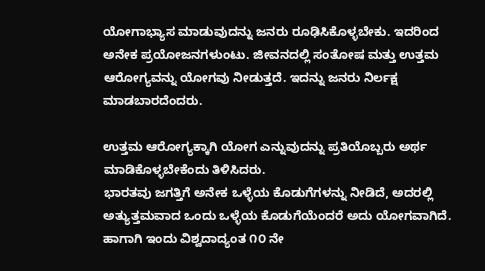ಯೋಗಾಭ್ಯಾಸ ಮಾಡುವುದನ್ನು ಜನರು ರೂಢಿಸಿಕೊಳ್ಳಬೇಕು. ಇದರಿಂದ ಅನೇಕ ಪ್ರಯೋಜನಗಳುಂಟು. ಜೀವನದಲ್ಲಿ ಸಂತೋಷ ಮತ್ತು ಉತ್ತಮ ಆರೋಗ್ಯವನ್ನು ಯೋಗವು ನೀಡುತ್ತದೆ. ಇದನ್ನು ಜನರು ನಿರ್ಲಕ್ಷ ಮಾಡಬಾರದೆಂದರು.

ಉತ್ತಮ ಆರೋಗ್ಯಕ್ಕಾಗಿ ಯೋಗ ಎನ್ನುವುದನ್ನು ಪ್ರತಿಯೊಬ್ಬರು ಅರ್ಥ ಮಾಡಿಕೊಳ್ಳಬೇಕೆಂದು ತಿಳಿಸಿದರು.
ಭಾರತವು ಜಗತ್ತಿಗೆ ಅನೇಕ ಒಳ್ಳೆಯ ಕೊಡುಗೆಗಳನ್ನು ನೀಡಿದೆ, ಅದರಲ್ಲಿ ಅತ್ಯುತ್ತಮವಾದ ಒಂದು ಒಳ್ಳೆಯ ಕೊಡುಗೆಯೆಂದರೆ ಅದು ಯೋಗವಾಗಿದೆ. ಹಾಗಾಗಿ ಇಂದು ವಿಶ್ವದಾದ್ಯಂತ ೧೦ ನೇ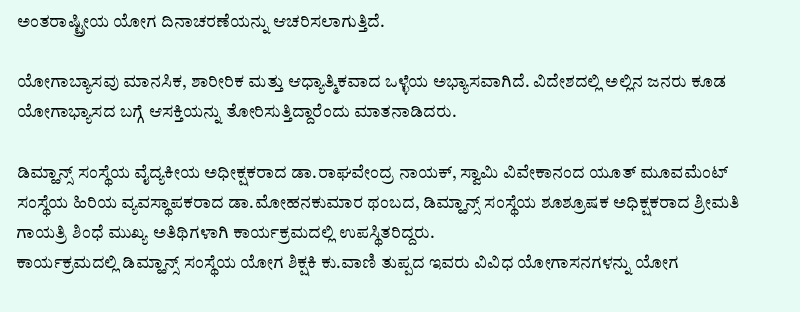ಅಂತರಾಷ್ಟ್ರೀಯ ಯೋಗ ದಿನಾಚರಣೆಯನ್ನು ಆಚರಿಸಲಾಗುತ್ತಿದೆ.

ಯೋಗಾಬ್ಯಾಸವು ಮಾನಸಿಕ, ಶಾರೀರಿಕ ಮತ್ತು ಆಧ್ಯಾತ್ಮಿಕವಾದ ಒಳ್ಳೆಯ ಅಭ್ಯಾಸವಾಗಿದೆ. ವಿದೇಶದಲ್ಲಿ ಅಲ್ಲಿನ ಜನರು ಕೂಡ ಯೋಗಾಭ್ಯಾಸದ ಬಗ್ಗೆ ಆಸಕ್ತಿಯನ್ನು ತೋರಿಸುತ್ತಿದ್ದಾರೆಂದು ಮಾತನಾಡಿದರು.

ಡಿಮ್ಹಾನ್ಸ್ ಸಂಸ್ಥೆಯ ವೈದ್ಯಕೀಯ ಅಧೀಕ್ಷಕರಾದ ಡಾ.ರಾಘವೇಂದ್ರ ನಾಯಕ್, ಸ್ವಾಮಿ ವಿವೇಕಾನಂದ ಯೂತ್ ಮೂವಮೆಂಟ್ ಸಂಸ್ಥೆಯ ಹಿರಿಯ ವ್ಯವಸ್ಥಾಪಕರಾದ ಡಾ.ಮೋಹನಕುಮಾರ ಥಂಬದ, ಡಿಮ್ಹಾನ್ಸ್ ಸಂಸ್ಥೆಯ ಶೂಶ್ರೂಷಕ ಅಧಿಕ್ಷಕರಾದ ಶ್ರೀಮತಿ ಗಾಯತ್ರಿ ಶಿಂಧೆ ಮುಖ್ಯ ಅತಿಥಿಗಳಾಗಿ ಕಾರ್ಯಕ್ರಮದಲ್ಲಿ ಉಪಸ್ಥಿತರಿದ್ದರು.
ಕಾರ್ಯಕ್ರಮದಲ್ಲಿ ಡಿಮ್ಹಾನ್ಸ್ ಸಂಸ್ಥೆಯ ಯೋಗ ಶಿಕ್ಷಕಿ ಕು.ವಾಣಿ ತುಪ್ಪದ ಇವರು ವಿವಿಧ ಯೋಗಾಸನಗಳನ್ನು ಯೋಗ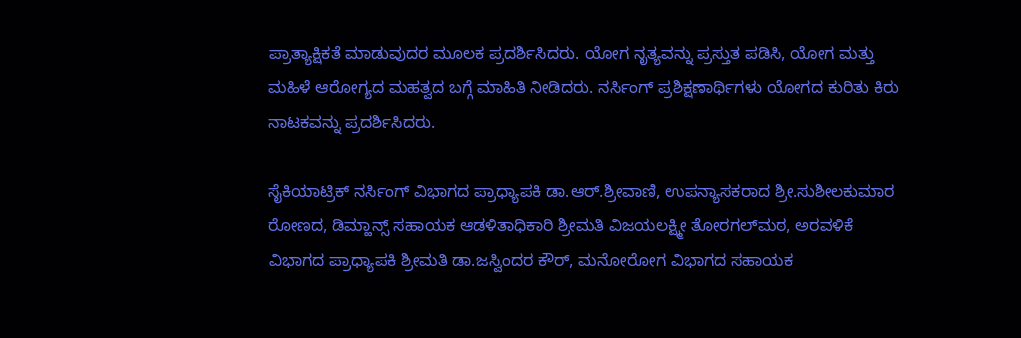ಪ್ರಾತ್ಯಾಕ್ಷಿಕತೆ ಮಾಡುವುದರ ಮೂಲಕ ಪ್ರದರ್ಶಿಸಿದರು. ಯೋಗ ನೃತ್ಯವನ್ನು ಪ್ರಸ್ತುತ ಪಡಿಸಿ, ಯೋಗ ಮತ್ತು ಮಹಿಳೆ ಆರೋಗ್ಯದ ಮಹತ್ವದ ಬಗ್ಗೆ ಮಾಹಿತಿ ನೀಡಿದರು. ನರ್ಸಿಂಗ್ ಪ್ರಶಿಕ್ಷಣಾರ್ಥಿಗಳು ಯೋಗದ ಕುರಿತು ಕಿರು ನಾಟಕವನ್ನು ಪ್ರದರ್ಶಿಸಿದರು.

ಸೈಕಿಯಾಟ್ರಿಕ್ ನರ್ಸಿಂಗ್ ವಿಭಾಗದ ಪ್ರಾಧ್ಯಾಪಕಿ ಡಾ.ಆರ್.ಶ್ರೀವಾಣಿ, ಉಪನ್ಯಾಸಕರಾದ ಶ್ರೀ.ಸುಶೀಲಕುಮಾರ ರೋಣದ, ಡಿಮ್ಹಾನ್ಸ್ ಸಹಾಯಕ ಆಡಳಿತಾಧಿಕಾರಿ ಶ್ರೀಮತಿ ವಿಜಯಲಕ್ಷ್ಮೀ ತೋರಗಲ್‌ಮಠ, ಅರವಳಿಕೆ ವಿಭಾಗದ ಪ್ರಾಧ್ಯಾಪಕಿ ಶ್ರೀಮತಿ ಡಾ.ಜಸ್ವಿಂದರ ಕೌರ್, ಮನೋರೋಗ ವಿಭಾಗದ ಸಹಾಯಕ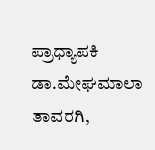ಪ್ರಾಧ್ಯಾಪಕಿ ಡಾ.ಮೇಘಮಾಲಾ ತಾವರಗಿ,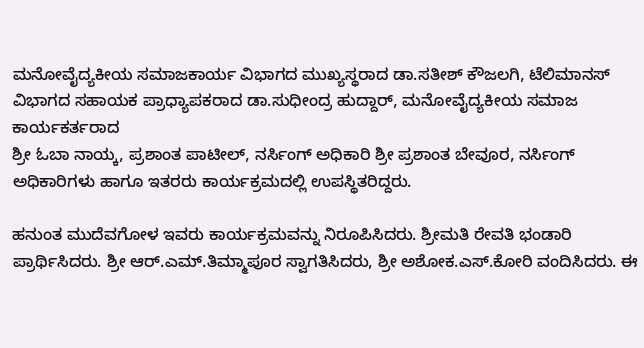ಮನೋವೈದ್ಯಕೀಯ ಸಮಾಜಕಾರ್ಯ ವಿಭಾಗದ ಮುಖ್ಯಸ್ಥರಾದ ಡಾ.ಸತೀಶ್ ಕೌಜಲಗಿ, ಟೆಲಿಮಾನಸ್ ವಿಭಾಗದ ಸಹಾಯಕ ಪ್ರಾಧ್ಯಾಪಕರಾದ ಡಾ.ಸುಧೀಂದ್ರ ಹುದ್ದಾರ್, ಮನೋವೈದ್ಯಕೀಯ ಸಮಾಜ ಕಾರ್ಯಕರ್ತರಾದ
ಶ್ರೀ ಓಬಾ ನಾಯ್ಕ, ಪ್ರಶಾಂತ ಪಾಟೀಲ್, ನರ್ಸಿಂಗ್ ಅಧಿಕಾರಿ ಶ್ರೀ ಪ್ರಶಾಂತ ಬೇವೂರ, ನರ್ಸಿಂಗ್ ಅಧಿಕಾರಿಗಳು ಹಾಗೂ ಇತರರು ಕಾರ್ಯಕ್ರಮದಲ್ಲಿ ಉಪಸ್ಥಿತರಿದ್ದರು.

ಹನುಂತ ಮುದೆವಗೋಳ ಇವರು ಕಾರ್ಯಕ್ರಮವನ್ನು ನಿರೂಪಿಸಿದರು. ಶ್ರೀಮತಿ ರೇವತಿ ಭಂಡಾರಿ ಪ್ರಾರ್ಥಿಸಿದರು. ಶ್ರೀ ಆರ್.ಎಮ್.ತಿಮ್ಮಾಪೂರ ಸ್ವಾಗತಿಸಿದರು, ಶ್ರೀ ಅಶೋಕ.ಎಸ್.ಕೋರಿ ವಂದಿಸಿದರು. ಈ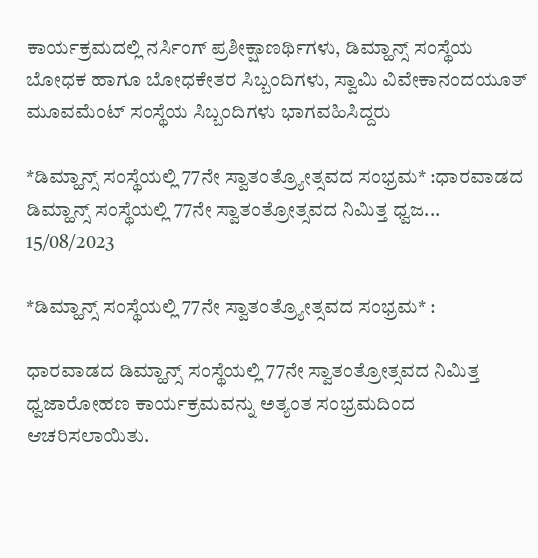ಕಾರ್ಯಕ್ರಮದಲ್ಲಿ ನರ್ಸಿಂಗ್ ಪ್ರಶೀಕ್ಷಾಣರ್ಥಿಗಳು, ಡಿಮ್ಹಾನ್ಸ್ ಸಂಸ್ಥೆಯ ಬೋಧಕ ಹಾಗೂ ಬೋಧಕೇತರ ಸಿಬ್ಬಂದಿಗಳು, ಸ್ವಾಮಿ ವಿವೇಕಾನಂದಯೂತ್ ಮೂವಮೆಂಟ್ ಸಂಸ್ಥೆಯ ಸಿಬ್ಬಂದಿಗಳು ಭಾಗವಹಿಸಿದ್ದರು

*ಡಿಮ್ಹಾನ್ಸ್ ಸಂಸ್ಥೆಯಲ್ಲಿ 77ನೇ ಸ್ವಾತಂತ್ರ್ಯೋತ್ಸವದ ಸಂಭ್ರಮ* :ಧಾರವಾಡದ ಡಿಮ್ಹಾನ್ಸ್ ಸಂಸ್ಥೆಯಲ್ಲಿ 77ನೇ ಸ್ವಾತಂತ್ರೋತ್ಸವದ ನಿಮಿತ್ತ ಧ್ವಜ...
15/08/2023

*ಡಿಮ್ಹಾನ್ಸ್ ಸಂಸ್ಥೆಯಲ್ಲಿ 77ನೇ ಸ್ವಾತಂತ್ರ್ಯೋತ್ಸವದ ಸಂಭ್ರಮ* :

ಧಾರವಾಡದ ಡಿಮ್ಹಾನ್ಸ್ ಸಂಸ್ಥೆಯಲ್ಲಿ 77ನೇ ಸ್ವಾತಂತ್ರೋತ್ಸವದ ನಿಮಿತ್ತ ಧ್ವಜಾರೋಹಣ ಕಾರ್ಯಕ್ರಮವನ್ನು ಅತ್ಯಂತ ಸಂಭ್ರಮದಿಂದ ಆಚರಿಸಲಾಯಿತು.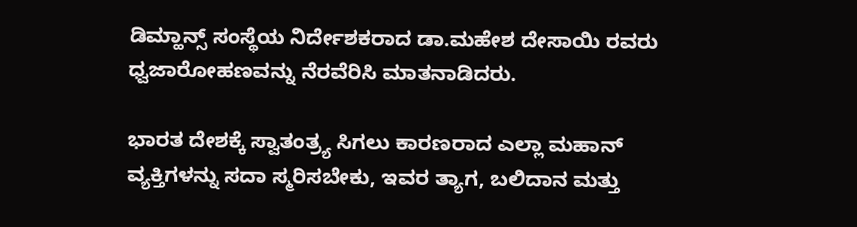ಡಿಮ್ಹಾನ್ಸ್ ಸಂಸ್ಥೆಯ ನಿರ್ದೇಶಕರಾದ ಡಾ.ಮಹೇಶ ದೇಸಾಯಿ ರವರು ಧ್ವಜಾರೋಹಣವನ್ನು ನೆರವೆರಿಸಿ ಮಾತನಾಡಿದರು.

ಭಾರತ ದೇಶಕ್ಕೆ ಸ್ವಾತಂತ್ರ್ಯ ಸಿಗಲು ಕಾರಣರಾದ ಎಲ್ಲಾ ಮಹಾನ್‌ ವ್ಯಕ್ತಿಗಳನ್ನು ಸದಾ ಸ್ಮರಿಸಬೇಕು, ಇವರ ತ್ಯಾಗ, ಬಲಿದಾನ ಮತ್ತು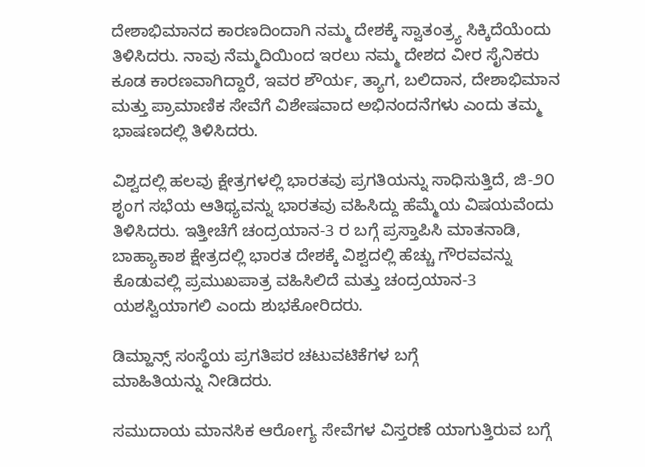ದೇಶಾಭಿಮಾನದ ಕಾರಣದಿಂದಾಗಿ ನಮ್ಮ ದೇಶಕ್ಕೆ ಸ್ವಾತಂತ್ರ್ಯ ಸಿಕ್ಕಿದೆಯೆಂದು ತಿಳಿಸಿದರು. ನಾವು ನೆಮ್ಮದಿಯಿಂದ ಇರಲು ನಮ್ಮ ದೇಶದ ವೀರ ಸೈನಿಕರು ಕೂಡ ಕಾರಣವಾಗಿದ್ದಾರೆ, ಇವರ ಶೌರ್ಯ, ತ್ಯಾಗ, ಬಲಿದಾನ, ದೇಶಾಭಿಮಾನ ಮತ್ತು ಪ್ರಾಮಾಣಿಕ ಸೇವೆಗೆ ವಿಶೇಷವಾದ ಅಭಿನಂದನೆಗಳು ಎಂದು ತಮ್ಮ ಭಾಷಣದಲ್ಲಿ ತಿಳಿಸಿದರು.

ವಿಶ್ವದಲ್ಲಿ ಹಲವು ಕ್ಷೇತ್ರಗಳಲ್ಲಿ ಭಾರತವು ಪ್ರಗತಿಯನ್ನು ಸಾಧಿಸುತ್ತಿದೆ, ಜಿ-೨೦ ಶೃಂಗ ಸಭೆಯ ಆತಿಥ್ಯವನ್ನು ಭಾರತವು ವಹಿಸಿದ್ದು ಹೆಮ್ಮೆಯ ವಿಷಯವೆಂದು ತಿಳಿಸಿದರು. ಇತ್ತೀಚೆಗೆ ಚಂದ್ರಯಾನ-3 ರ ಬಗ್ಗೆ ಪ್ರಸ್ತಾಪಿಸಿ ಮಾತನಾಡಿ, ಬಾಹ್ಯಾಕಾಶ ಕ್ಷೇತ್ರದಲ್ಲಿ ಭಾರತ‌ ದೇಶಕ್ಕೆ ವಿಶ್ವದಲ್ಲಿ ಹೆಚ್ಚು ಗೌರವವನ್ನು ಕೊಡುವಲ್ಲಿ ಪ್ರಮುಖಪಾತ್ರ ವಹಿಸಿಲಿದೆ ಮತ್ತು ಚಂದ್ರಯಾನ-3 ಯಶಸ್ವಿಯಾಗಲಿ ಎಂದು ಶುಭಕೋರಿದರು.

ಡಿಮ್ಹಾನ್ಸ್ ಸಂಸ್ಥೆಯ ಪ್ರಗತಿಪರ ಚಟುವಟಿಕೆಗಳ ಬಗ್ಗೆ ಮಾಹಿತಿಯನ್ನು ‌ನೀಡಿದರು.

ಸಮುದಾಯ ಮಾನಸಿಕ ಆರೋಗ್ಯ ಸೇವೆಗಳ ವಿಸ್ತರಣೆ ಯಾಗುತ್ತಿರುವ ಬಗ್ಗೆ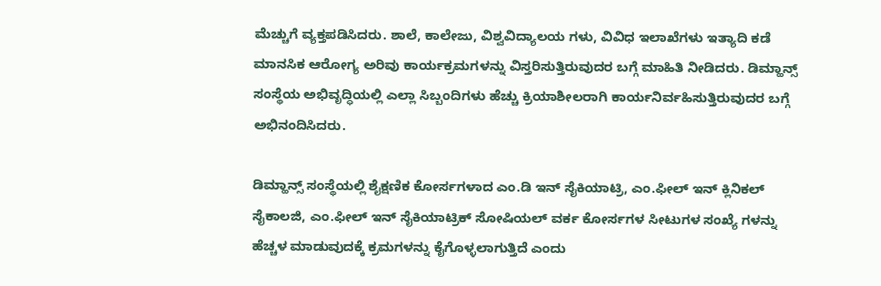ಮೆಚ್ಚುಗೆ ವ್ಯಕ್ತಪಡಿಸಿದರು. ಶಾಲೆ, ಕಾಲೇಜು, ವಿಶ್ವವಿದ್ಯಾಲಯ ಗಳು, ವಿವಿಧ ಇಲಾಖೆಗಳು ಇತ್ಯಾದಿ ಕಡೆ ಮಾನಸಿಕ‌ ಆರೋಗ್ಯ ಅರಿವು ಕಾರ್ಯಕ್ರಮಗಳನ್ನು ವಿಸ್ತರಿಸುತ್ತಿರುವುದರ ಬಗ್ಗೆ ಮಾಹಿತಿ ನೀಡಿದರು. ಡಿಮ್ಹಾನ್ಸ್ ಸಂಸ್ಥೆಯ ಅಭಿವೃದ್ಧಿಯಲ್ಲಿ ಎಲ್ಲಾ ಸಿಬ್ಬಂದಿಗಳು ಹೆಚ್ಚು ಕ್ರಿಯಾಶೀಲರಾಗಿ ಕಾರ್ಯನಿರ್ವಹಿಸುತ್ತಿರುವುದರ ಬಗ್ಗೆ ಅಭಿನಂದಿಸಿದರು.

ಡಿಮ್ಹಾನ್ಸ್ ಸಂಸ್ಥೆಯಲ್ಲಿ ಶೈಕ್ಷಣಿಕ ಕೋರ್ಸಗಳಾದ ಎಂ.ಡಿ ಇನ್ ಸೈಕಿಯಾಟ್ರಿ, ಎಂ.ಫೀಲ್ ಇನ್ ಕ್ಲಿನಿಕಲ್ ಸೈಕಾಲಜಿ, ಎಂ.ಫೀಲ್ ಇನ್ ಸೈಕಿಯಾಟ್ರಿಕ್ ಸೋಷಿಯಲ್ ವರ್ಕ ಕೋರ್ಸಗಳ ಸೀಟುಗಳ ಸಂಖ್ಯೆ ಗಳನ್ನು ಹೆಚ್ಚಳ ಮಾಡುವುದಕ್ಕೆ ಕ್ರಮಗಳನ್ನು ಕೈಗೊಳ್ಳಲಾಗುತ್ತಿದೆ ಎಂದು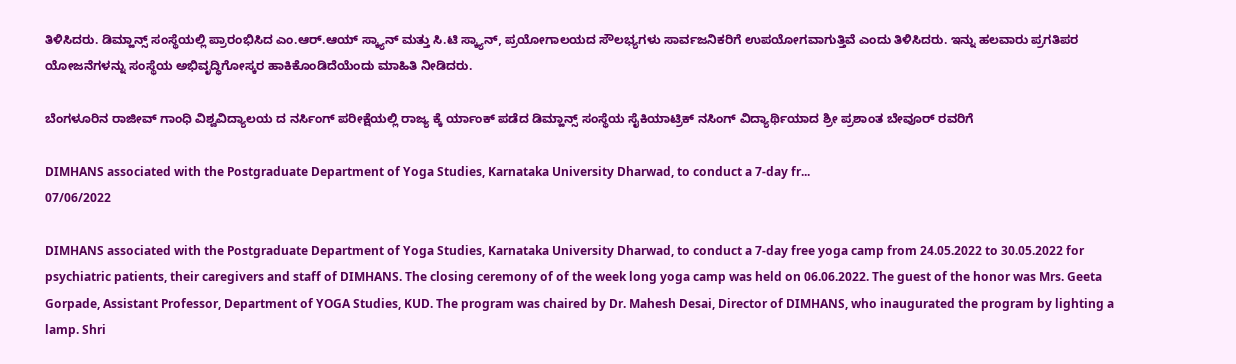ತಿಳಿಸಿದರು. ಡಿಮ್ಹಾನ್ಸ್ ಸಂಸ್ಥೆಯಲ್ಲಿ ಪ್ರಾರಂಭಿಸಿದ ಎಂ.ಆರ್.ಆಯ್ ಸ್ಕ್ಯಾನ್ ಮತ್ತು ಸಿ.ಟಿ ಸ್ಕ್ಯಾನ್, ಪ್ರಯೋಗಾಲಯದ ಸೌಲಭ್ಯಗಳು ಸಾರ್ವಜನಿಕರಿಗೆ ಉಪಯೋಗವಾಗುತ್ತಿವೆ ಎಂದು ತಿಳಿಸಿದರು. ಇನ್ನು ಹಲವಾರು ಪ್ರಗತಿಪರ ಯೋಜನೆಗಳನ್ನು ಸಂಸ್ಥೆಯ ಅಭಿವೃದ್ಧಿಗೋಸ್ಕರ ಹಾಕಿಕೊಂಡಿದೆಯೆಂದು ಮಾಹಿತಿ ನೀಡಿದರು.

ಬೆಂಗಳೂರಿನ ರಾಜೀವ್ ಗಾಂಧಿ ವಿಶ್ವವಿದ್ಯಾಲಯ ದ ನರ್ಸಿಂಗ್ ಪರೀಕ್ಷೆಯಲ್ಲಿ ರಾಜ್ಯ ಕ್ಕೆ ರ್ಯಾಂಕ್ ಪಡೆದ ಡಿಮ್ಹಾನ್ಸ್ ಸಂಸ್ಥೆಯ ಸೈಕಿಯಾಟ್ರಿಕ್ ನಸಿಂಗ್ ವಿದ್ಯಾರ್ಥಿಯಾದ ಶ್ರೀ ಪ್ರಶಾಂತ ಬೇವೂರ್ ರವರಿಗೆ

DIMHANS associated with the Postgraduate Department of Yoga Studies, Karnataka University Dharwad, to conduct a 7-day fr...
07/06/2022

DIMHANS associated with the Postgraduate Department of Yoga Studies, Karnataka University Dharwad, to conduct a 7-day free yoga camp from 24.05.2022 to 30.05.2022 for psychiatric patients, their caregivers and staff of DIMHANS. The closing ceremony of of the week long yoga camp was held on 06.06.2022. The guest of the honor was Mrs. Geeta Gorpade, Assistant Professor, Department of YOGA Studies, KUD. The program was chaired by Dr. Mahesh Desai, Director of DIMHANS, who inaugurated the program by lighting a lamp. Shri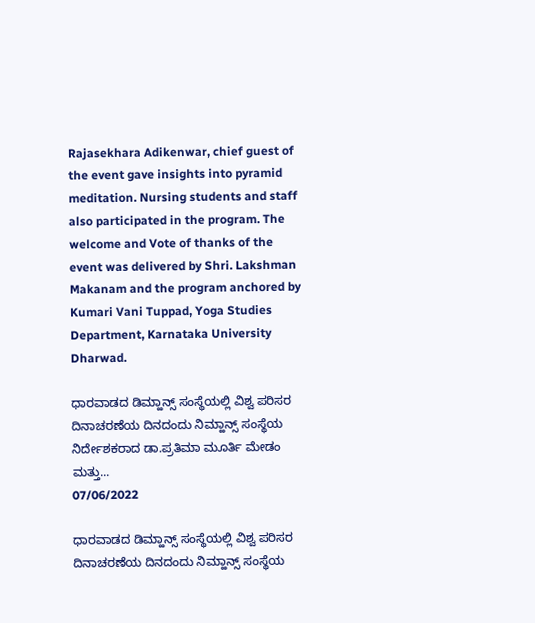Rajasekhara Adikenwar, chief guest of the event gave insights into pyramid meditation. Nursing students and staff also participated in the program. The welcome and Vote of thanks of the event was delivered by Shri. Lakshman Makanam and the program anchored by Kumari Vani Tuppad, Yoga Studies Department, Karnataka University Dharwad.

ಧಾರವಾಡದ ಡಿಮ್ಹಾನ್ಸ್ ಸಂಸ್ಥೆಯಲ್ಲಿ ವಿಶ್ವ ಪರಿಸರ ದಿನಾಚರಣೆಯ ದಿನದಂದು ನಿಮ್ಹಾನ್ಸ್ ಸಂಸ್ಥೆಯ ನಿರ್ದೇಶಕರಾದ ಡಾ.ಪ್ರತಿಮಾ ಮೂರ್ತಿ ಮೇಡಂ ಮತ್ತು...
07/06/2022

ಧಾರವಾಡದ ಡಿಮ್ಹಾನ್ಸ್ ಸಂಸ್ಥೆಯಲ್ಲಿ ವಿಶ್ವ ಪರಿಸರ ದಿನಾಚರಣೆಯ ದಿನದಂದು ನಿಮ್ಹಾನ್ಸ್ ಸಂಸ್ಥೆಯ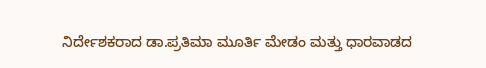ನಿರ್ದೇಶಕರಾದ ಡಾ.ಪ್ರತಿಮಾ ಮೂರ್ತಿ ಮೇಡಂ ಮತ್ತು ಧಾರವಾಡದ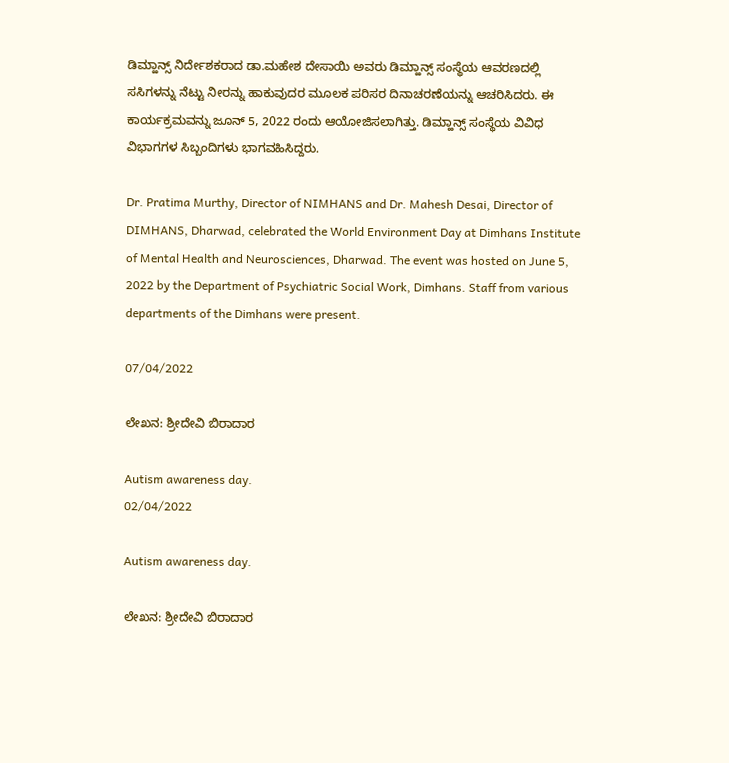ಡಿಮ್ಹಾನ್ಸ್ ನಿರ್ದೇಶಕರಾದ ಡಾ.ಮಹೇಶ ದೇಸಾಯಿ ಅವರು ಡಿಮ್ಹಾನ್ಸ್ ಸಂಸ್ಥೆಯ ಆವರಣದಲ್ಲಿ ಸಸಿಗಳನ್ನು ನೆಟ್ಟು ನೀರನ್ನು ಹಾಕುವುದರ ಮೂಲಕ ಪರಿಸರ ದಿನಾಚರಣೆಯನ್ನು ಆಚರಿಸಿದರು. ಈ ಕಾರ್ಯಕ್ರಮವನ್ನು ಜೂನ್ 5, 2022 ರಂದು ಆಯೋಜಿಸಲಾಗಿತ್ತು. ಡಿಮ್ಹಾನ್ಸ್ ಸಂಸ್ಥೆಯ ವಿವಿಧ ವಿಭಾಗಗಳ ಸಿಬ್ಬಂದಿಗಳು ಭಾಗವಹಿಸಿದ್ದರು.

Dr. Pratima Murthy, Director of NIMHANS and Dr. Mahesh Desai, Director of DIMHANS, Dharwad, celebrated the World Environment Day at Dimhans Institute of Mental Health and Neurosciences, Dharwad. The event was hosted on June 5, 2022 by the Department of Psychiatric Social Work, Dimhans. Staff from various departments of the Dimhans were present.

07/04/2022

ಲೇಖನ: ಶ್ರೀದೇವಿ ಬಿರಾದಾರ

Autism awareness day.
02/04/2022

Autism awareness day.

ಲೇಖನ: ಶ್ರೀದೇವಿ ಬಿರಾದಾರ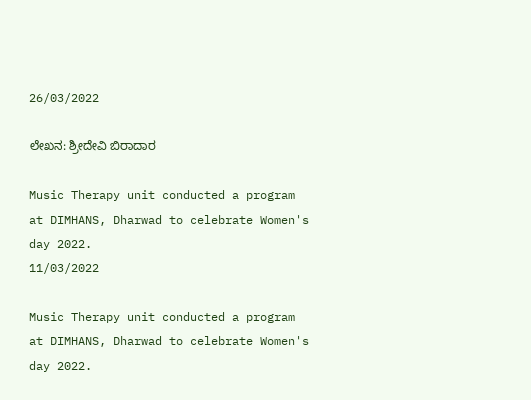26/03/2022

ಲೇಖನ: ಶ್ರೀದೇವಿ ಬಿರಾದಾರ

Music Therapy unit conducted a program at DIMHANS, Dharwad to celebrate Women's day 2022.
11/03/2022

Music Therapy unit conducted a program at DIMHANS, Dharwad to celebrate Women's day 2022.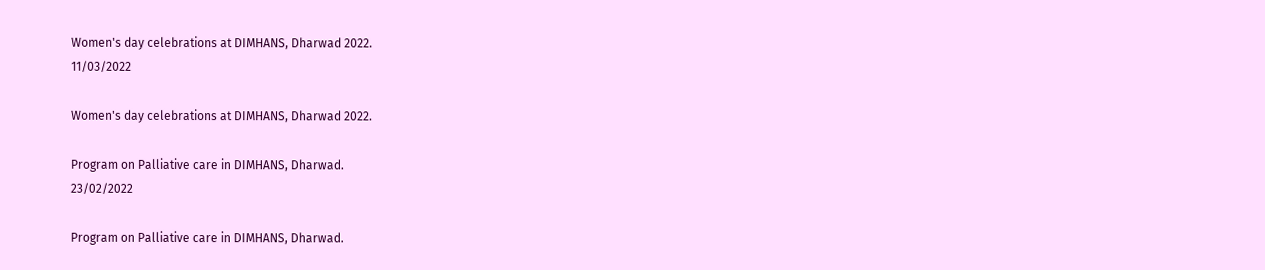Women's day celebrations at DIMHANS, Dharwad 2022.
11/03/2022

Women's day celebrations at DIMHANS, Dharwad 2022.

Program on Palliative care in DIMHANS, Dharwad.
23/02/2022

Program on Palliative care in DIMHANS, Dharwad.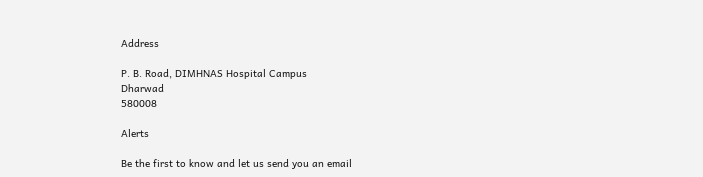Address

P. B. Road, DIMHNAS Hospital Campus
Dharwad
580008

Alerts

Be the first to know and let us send you an email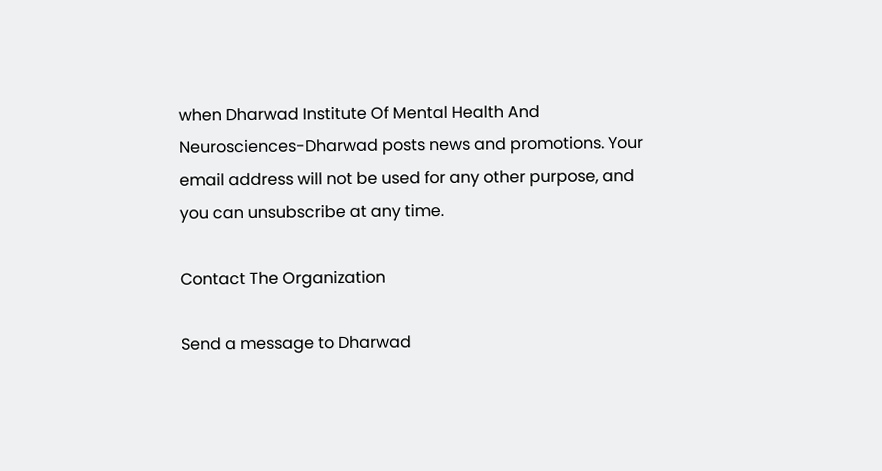when Dharwad Institute Of Mental Health And Neurosciences-Dharwad posts news and promotions. Your email address will not be used for any other purpose, and you can unsubscribe at any time.

Contact The Organization

Send a message to Dharwad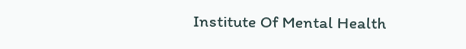Institute Of Mental Health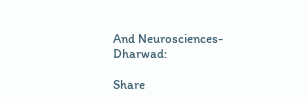And Neurosciences-Dharwad:

Share